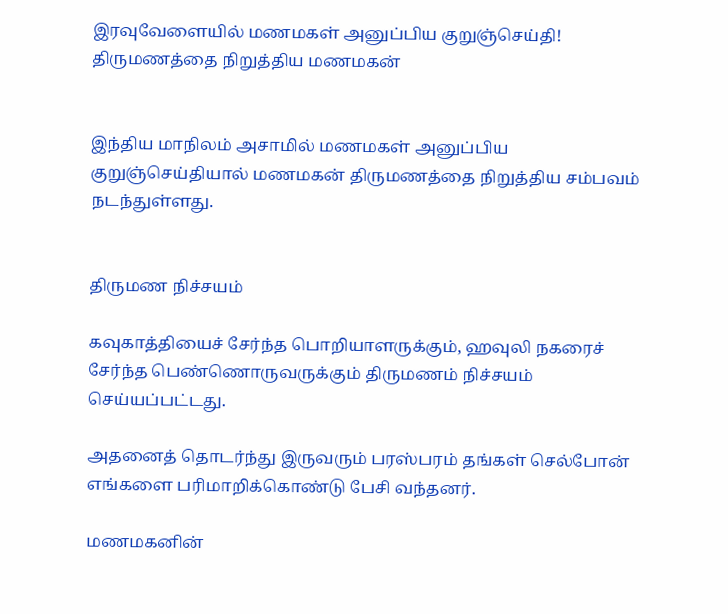இரவுவேளையில் மணமகள் அனுப்பிய குறுஞ்செய்தி! திருமணத்தை நிறுத்திய மணமகன்


இந்திய மாநிலம் அசாமில் மணமகள் அனுப்பிய குறுஞ்செய்தியால் மணமகன் திருமணத்தை நிறுத்திய சம்பவம் நடந்துள்ளது.


திருமண நிச்சயம்

கவுகாத்தியைச் சேர்ந்த பொறியாளருக்கும், ஹவுலி நகரைச் சேர்ந்த பெண்ணொருவருக்கும் திருமணம் நிச்சயம் செய்யப்பட்டது.

அதனைத் தொடர்ந்து இருவரும் பரஸ்பரம் தங்கள் செல்போன் எங்களை பரிமாறிக்கொண்டு பேசி வந்தனர்.

மணமகனின்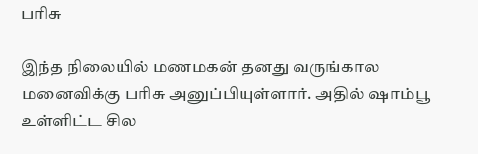பரிசு

இந்த நிலையில் மணமகன் தனது வருங்கால மனைவிக்கு பரிசு அனுப்பியுள்ளார். அதில் ஷாம்பூ உள்ளிட்ட சில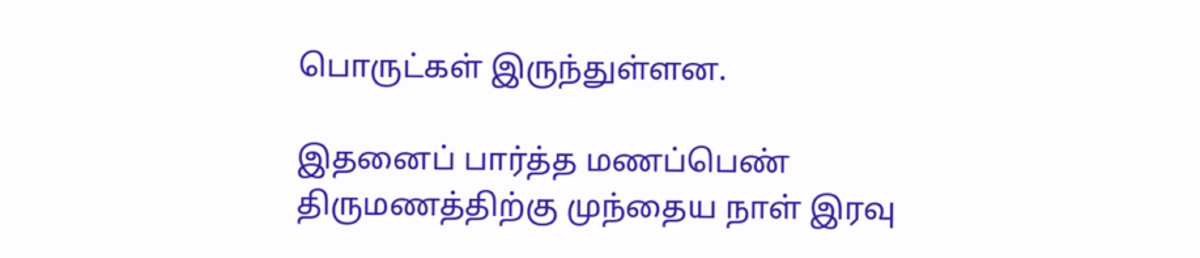பொருட்கள் இருந்துள்ளன.

இதனைப் பார்த்த மணப்பெண் திருமணத்திற்கு முந்தைய நாள் இரவு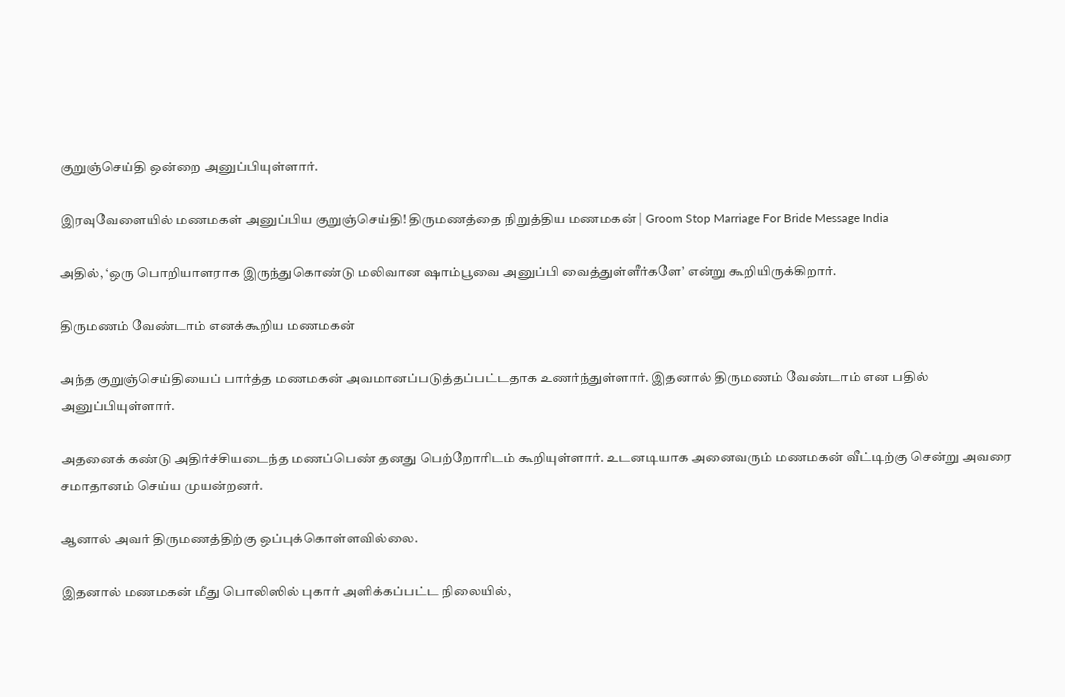குறுஞ்செய்தி ஒன்றை அனுப்பியுள்ளார்.

இரவுவேளையில் மணமகள் அனுப்பிய குறுஞ்செய்தி! திருமணத்தை நிறுத்திய மணமகன் | Groom Stop Marriage For Bride Message India

அதில், ‘ஒரு பொறியாளராக இருந்துகொண்டு மலிவான ஷாம்பூவை அனுப்பி வைத்துள்ளீர்களே’ என்று கூறியிருக்கிறார்.

திருமணம் வேண்டாம் எனக்கூறிய மணமகன்

அந்த குறுஞ்செய்தியைப் பார்த்த மணமகன் அவமானப்படுத்தப்பட்டதாக உணர்ந்துள்ளார். இதனால் திருமணம் வேண்டாம் என பதில் அனுப்பியுள்ளார்.

அதனைக் கண்டு அதிர்ச்சியடைந்த மணப்பெண் தனது பெற்றோரிடம் கூறியுள்ளார். உடனடியாக அனைவரும் மணமகன் வீட்டிற்கு சென்று அவரை சமாதானம் செய்ய முயன்றனர்.

ஆனால் அவர் திருமணத்திற்கு ஒப்புக்கொள்ளவில்லை.

இதனால் மணமகன் மீது பொலிஸில் புகார் அளிக்கப்பட்ட நிலையில்,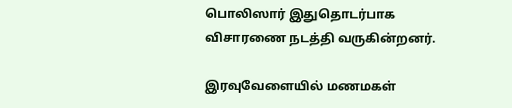பொலிஸார் இதுதொடர்பாக விசாரணை நடத்தி வருகின்றனர்.

இரவுவேளையில் மணமகள்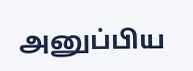அனுப்பிய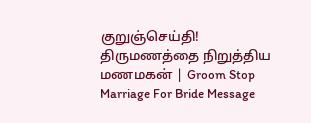குறுஞ்செய்தி! திருமணத்தை நிறுத்திய மணமகன் | Groom Stop Marriage For Bride Message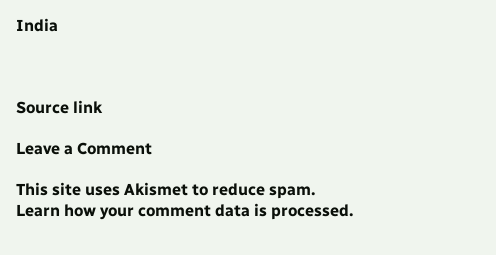India



Source link

Leave a Comment

This site uses Akismet to reduce spam. Learn how your comment data is processed.